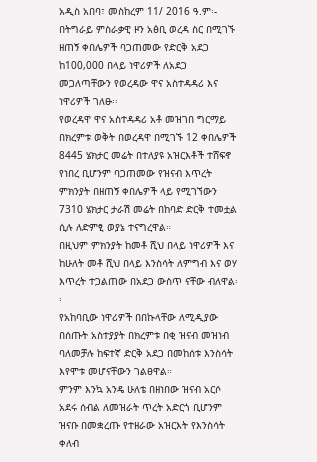አዲስ አበባ፣ መስከረም 11/ 2016 ዓ.ም፡- በትግራይ ምስራቃዊ ዞን አፅቢ ወረዳ ስር በሚገኙ ዘጠኝ ቀበሌዎች ባጋጠመው የድርቅ አደጋ ከ100,000 በላይ ነዋሪዎች ለአደጋ መጋለጣቸውን የወረዳው ዋና አስተዳዳሪ እና ነዋሪዎች ገለፁ፡፡
የወረዳዋ ዋና አስተዳዳሪ አቶ መዝገበ ግርማይ በክረምቱ ወቅት በወረዳዋ በሚገኙ 12 ቀበሌዎች 8445 ሄክታር መሬት በተለያዩ አዝርእቶች ተሸፍኖ የነበረ ቢሆንም ባጋጠመው የዝናብ እጥረት ምክንያት በዘጠኝ ቀበሌዎች ላይ የሚገኘውን 7310 ሄክታር ታራሽ መሬት በከባድ ድርቅ ተመቷል ሲሉ ለድምፂ ወያኔ ተናግረዋል።
በዚህም ምክንያት ከመቶ ሺህ በላይ ነዋሪዎች እና ከሁለት መቶ ሺህ በላይ እንስሳት ለምግብ እና ወሃ እጥረት ተጋልጠው በአደጋ ውስጥ ናቸው ብለዋል፡፡
የአከባቢው ነዋሪዎች በበኩላቸው ለሚዲያው በሰጡት አስተያያት በክረምቱ በቂ ዝናብ መዝነብ ባለመቻሉ ከፍተኛ ድርቅ አደጋ በመከሰቱ እንስሳት እየሞቱ መሆናቸውን ገልፀዋል።
ምንም እንኳ አንዴ ሁለቴ በዘነበው ዝናብ አርሶ አደሩ ሰብል ለመዝራት ጥረት አድርጎ ቢሆንም ዝናቡ በመቋረጡ የተዘራው አዝርእት የእንስሳት ቀለብ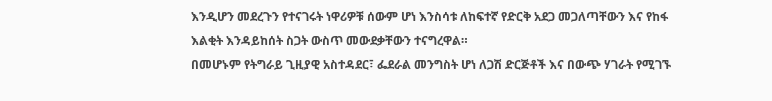እንዲሆን መደረጉን የተናገሩት ነዋሪዎቹ ሰውም ሆነ እንስሳቱ ለከፍተኛ የድርቅ አደጋ መጋለጣቸውን እና የከፋ እልቂት እንዳይከሰት ስጋት ውስጥ መውደቃቸውን ተናግረዋል።
በመሆኑም የትግራይ ጊዚያዊ አስተዳደር፣ ፌደራል መንግስት ሆነ ለጋሽ ድርጅቶች እና በውጭ ሃገራት የሚገኙ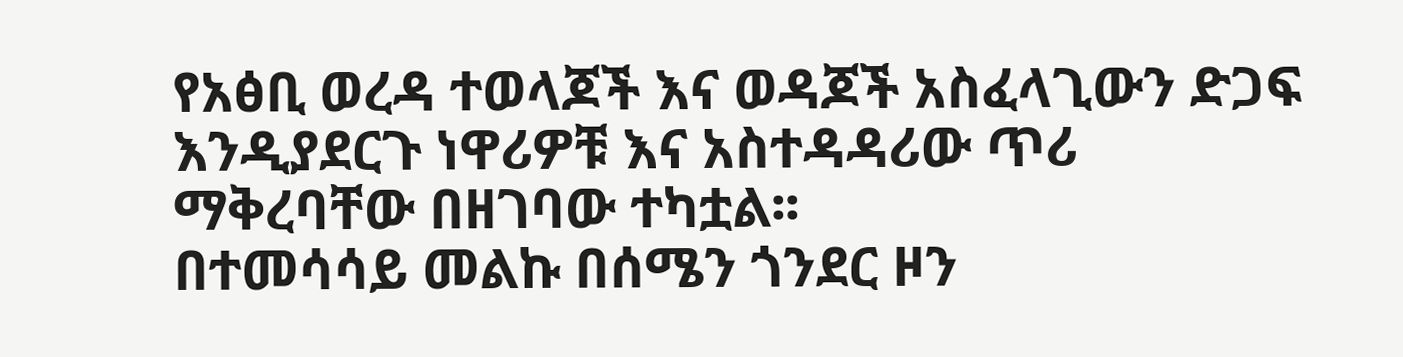የአፅቢ ወረዳ ተወላጆች እና ወዳጆች አስፈላጊውን ድጋፍ እንዲያደርጉ ነዋሪዎቹ እና አስተዳዳሪው ጥሪ ማቅረባቸው በዘገባው ተካቷል፡፡
በተመሳሳይ መልኩ በሰሜን ጎንደር ዞን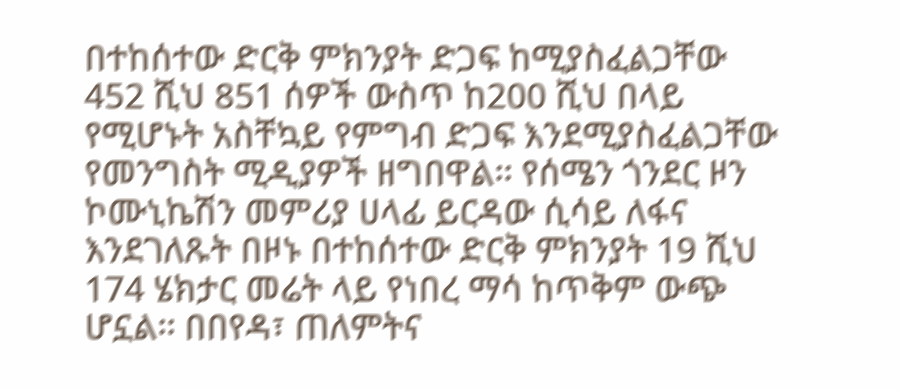በተከሰተው ድርቅ ምክንያት ድጋፍ ከሚያስፈልጋቸው 452 ሺህ 851 ሰዎች ውስጥ ከ200 ሺህ በላይ የሚሆኑት አስቸኳይ የምግብ ድጋፍ እንደሚያስፈልጋቸው የመንግስት ሚዲያዎች ዘግበዋል፡፡ የሰሜን ጎንደር ዞን ኮሙኒኬሽን መምሪያ ሀላፊ ይርዳው ሲሳይ ለፋና እንደገለጹት በዞኑ በተከሰተው ድርቅ ምክንያት 19 ሺህ 174 ሄክታር መሬት ላይ የነበረ ማሳ ከጥቅም ውጭ ሆኗል፡፡ በበየዳ፣ ጠለምትና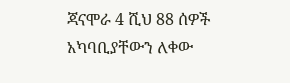ጃናሞራ 4 ሺህ 88 ሰዎች አካባቢያቸውን ለቀው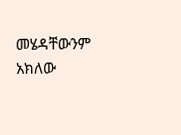መሄዳቸውንም አክለው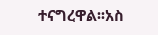ተናግረዋል፡፡አስ